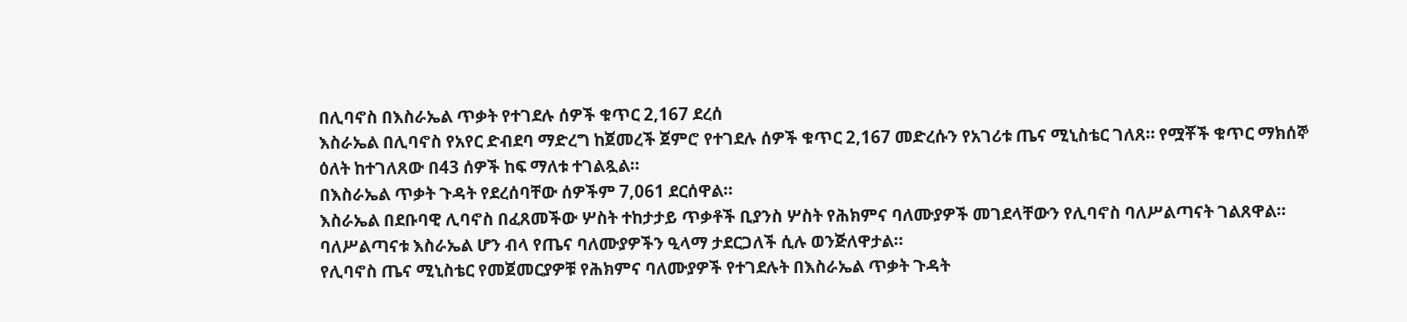በሊባኖስ በእስራኤል ጥቃት የተገደሉ ሰዎች ቁጥር 2,167 ደረሰ
እስራኤል በሊባኖስ የአየር ድብደባ ማድረግ ከጀመረች ጀምሮ የተገደሉ ሰዎች ቁጥር 2,167 መድረሱን የአገሪቱ ጤና ሚኒስቴር ገለጸ። የሟቾች ቁጥር ማክሰኞ ዕለት ከተገለጸው በ43 ሰዎች ከፍ ማለቱ ተገልጿል።
በእስራኤል ጥቃት ጉዳት የደረሰባቸው ሰዎችም 7,061 ደርሰዋል።
እስራኤል በደቡባዊ ሊባኖስ በፈጸመችው ሦስት ተከታታይ ጥቃቶች ቢያንስ ሦስት የሕክምና ባለሙያዎች መገደላቸውን የሊባኖስ ባለሥልጣናት ገልጸዋል።
ባለሥልጣናቱ እስራኤል ሆን ብላ የጤና ባለሙያዎችን ዒላማ ታደርጋለች ሲሉ ወንጅለዋታል።
የሊባኖስ ጤና ሚኒስቴር የመጀመርያዎቹ የሕክምና ባለሙያዎች የተገደሉት በእስራኤል ጥቃት ጉዳት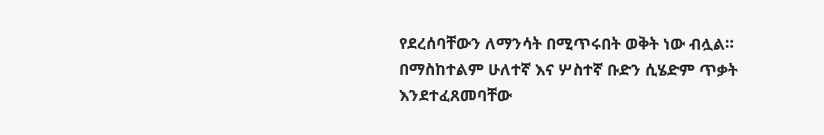የደረሰባቸውን ለማንሳት በሚጥሩበት ወቅት ነው ብሏል።
በማስከተልም ሁለተኛ እና ሦስተኛ ቡድን ሲሄድም ጥቃት እንደተፈጸመባቸው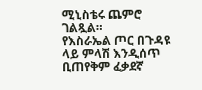ሚኒስቴሩ ጨምሮ ገልጿል።
የእስራኤል ጦር በጉዳዩ ላይ ምላሽ እንዲሰጥ ቢጠየቅም ፈቃደኛ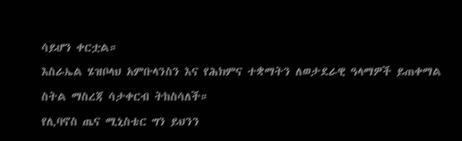ሳይሆን ቀርቷል።
እስራኤል ሄዝቦላህ አምቡላንስን እና የሕክምና ተቋማትን ለወታደራዊ ዓላማዎች ይጠቀማል ስትል ማስረጃ ሳታቀርብ ትከስሳለች።
የሊባኖስ ጤና ሚኒስቴር ግን ይህንን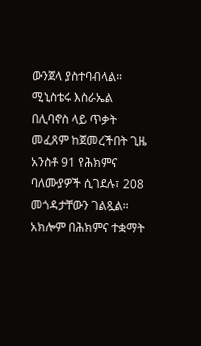ውንጀላ ያስተባብላል።
ሚኒስቴሩ እስራኤል በሊባኖስ ላይ ጥቃት መፈጸም ከጀመረችበት ጊዜ አንስቶ 91 የሕክምና ባለሙያዎች ሲገደሉ፣ 208 መጎዳታቸውን ገልጿል።
አክሎም በሕክምና ተቋማት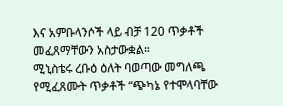እና አምቡላንሶች ላይ ብቻ 120 ጥቃቶች መፈጸማቸውን አስታውቋል።
ሚኒስቴሩ ረቡዕ ዕለት ባወጣው መግለጫ የሚፈጸሙት ጥቃቶች “ጭካኔ የተሞላባቸው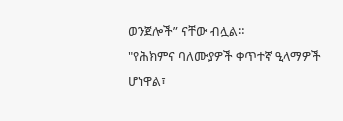ወንጀሎች” ናቸው ብሏል።
"የሕክምና ባለሙያዎች ቀጥተኛ ዒላማዎች ሆነዋል፣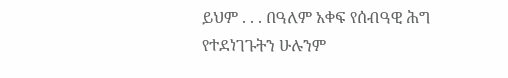ይህም . . . በዓለም አቀፍ የሰብዓዊ ሕግ የተደነገጉትን ሁሉንም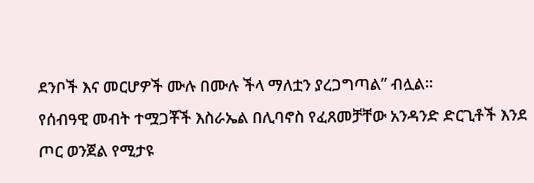ደንቦች እና መርሆዎች ሙሉ በሙሉ ችላ ማለቷን ያረጋግጣል” ብሏል።
የሰብዓዊ መብት ተሟጋቾች እስራኤል በሊባኖስ የፈጸመቻቸው አንዳንድ ድርጊቶች እንደ ጦር ወንጀል የሚታዩ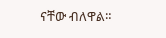ናቸው ብለዋል።